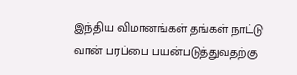இந்திய விமானங்கள் தங்கள் நாட்டு வான் பரப்பை பயன்படுத்துவதற்கு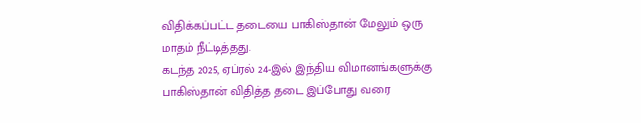விதிக்கப்பட்ட தடையை பாகிஸ்தான் மேலும் ஒரு மாதம் நீட்டித்தது.
கடந்த 2025, ஏப்ரல் 24-இல் இந்திய விமானங்களுக்கு பாகிஸ்தான் விதித்த தடை இப்போது வரை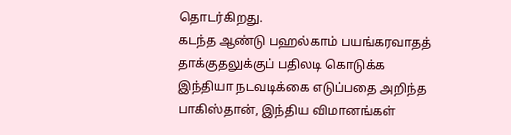தொடர்கிறது.
கடந்த ஆண்டு பஹல்காம் பயங்கரவாதத் தாக்குதலுக்குப் பதிலடி கொடுக்க இந்தியா நடவடிக்கை எடுப்பதை அறிந்த பாகிஸ்தான், இந்திய விமானங்கள்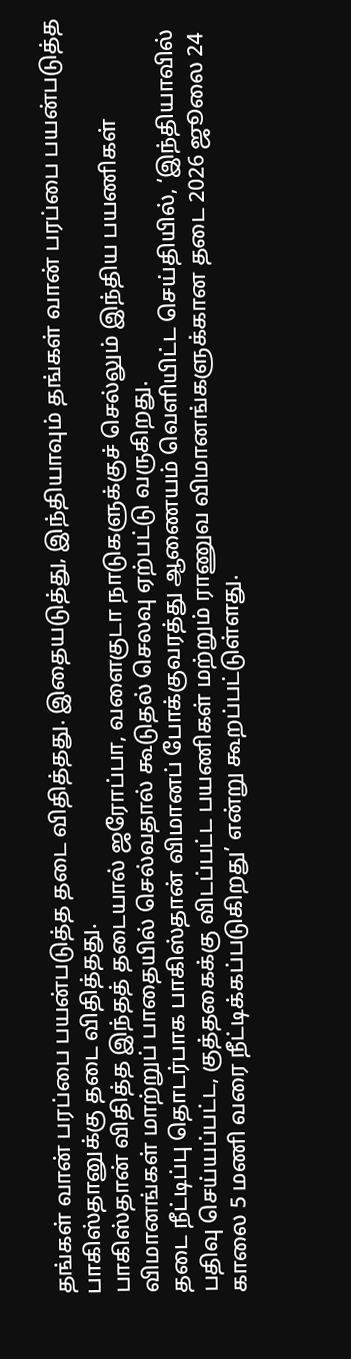தங்கள் வான் பரப்பை பயன்படுத்த தடை விதித்தது. இதையடுத்து, இந்தியாவும் தங்கள் வான் பரப்பை பயன்படுத்த பாகிஸ்தானுக்கு தடை விதித்தது.
பாகிஸ்தான் விதித்த இந்தத் தடையால் ஜரோப்பா, வளைகுடா நாடுகளுக்குச் செல்லும் இந்திய பயணிகள் விமானங்கள் மாற்றுப் பாதையில் செல்வதால் கூடுதல் செலவு ஏற்பட்டு வருகிறது.
தடை நீட்டிப்பு தொடர்பாக பாகிஸ்தான் விமானப் போக்குவரத்து ஆணையம் வெளியிட்ட செய்தியில், ‘இந்தியாவில் பதிவு செய்யப்பட்ட, குத்தகைக்கு விடப்பட்ட பயணிகள் மற்றும் ராணுவ விமானங்களுக்கான தடை 2026 ஜூலை 24 காலை 5 மணி வரை நீட்டிக்கப்படுகிறது’ என்று கூறப்பட்டுள்ளது.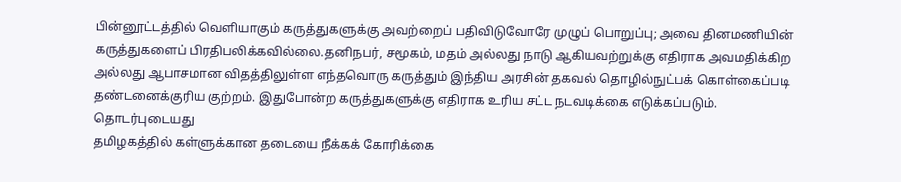பின்னூட்டத்தில் வெளியாகும் கருத்துகளுக்கு அவற்றைப் பதிவிடுவோரே முழுப் பொறுப்பு; அவை தினமணியின் கருத்துகளைப் பிரதிபலிக்கவில்லை.தனிநபர், சமூகம், மதம் அல்லது நாடு ஆகியவற்றுக்கு எதிராக அவமதிக்கிற அல்லது ஆபாசமான விதத்திலுள்ள எந்தவொரு கருத்தும் இந்திய அரசின் தகவல் தொழில்நுட்பக் கொள்கைப்படி தண்டனைக்குரிய குற்றம். இதுபோன்ற கருத்துகளுக்கு எதிராக உரிய சட்ட நடவடிக்கை எடுக்கப்படும்.
தொடர்புடையது
தமிழகத்தில் கள்ளுக்கான தடையை நீக்கக் கோரிக்கை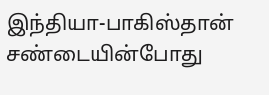இந்தியா-பாகிஸ்தான் சண்டையின்போது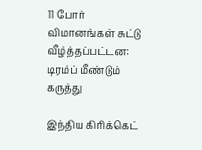11 போர் விமானங்கள் சுட்டு வீழ்த்தப்பட்டன: டிரம்ப் மீண்டும் கருத்து

இந்திய கிரிக்கெட்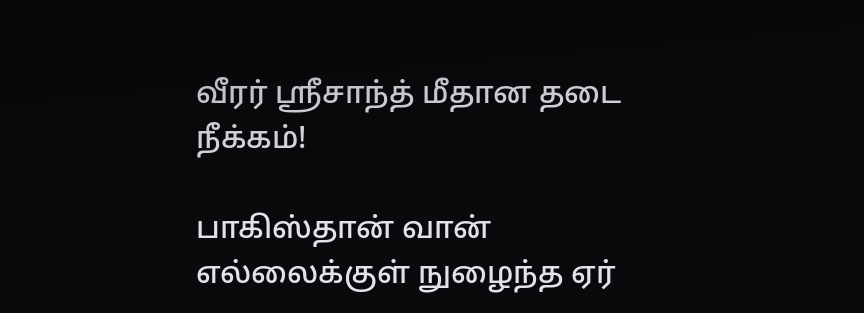வீரர் ஸ்ரீசாந்த் மீதான தடை நீக்கம்!

பாகிஸ்தான் வான் எல்லைக்குள் நுழைந்த ஏர்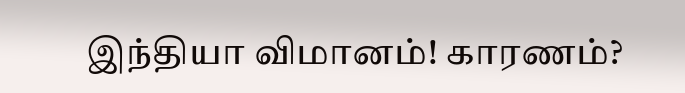இந்தியா விமானம்! காரணம்?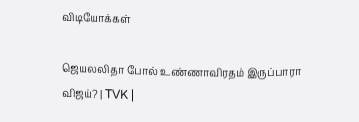விடியோக்கள்

ஜெயலலிதா போல் உண்ணாவிரதம் இருப்பாரா விஜய்? | TVK |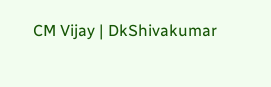CM Vijay | DkShivakumar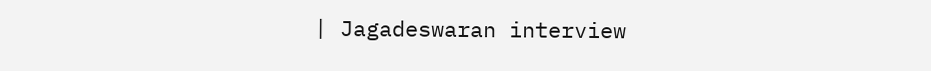| Jagadeswaran interview